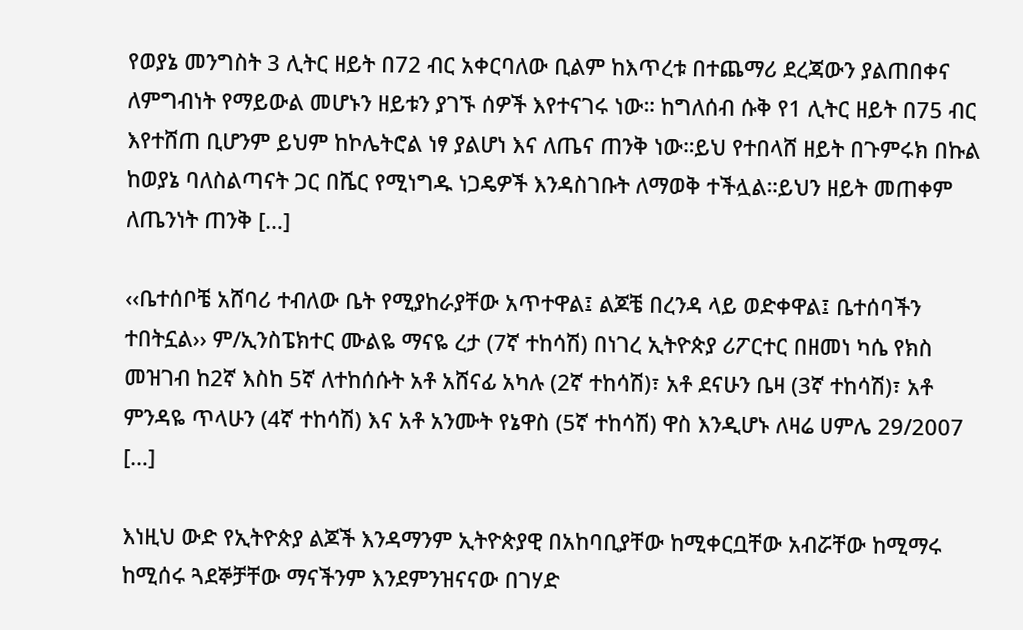የወያኔ መንግስት 3 ሊትር ዘይት በ72 ብር አቀርባለው ቢልም ከእጥረቱ በተጨማሪ ደረጃውን ያልጠበቀና ለምግብነት የማይውል መሆኑን ዘይቱን ያገኙ ሰዎች እየተናገሩ ነው። ከግለሰብ ሱቅ የ1 ሊትር ዘይት በ75 ብር እየተሸጠ ቢሆንም ይህም ከኮሌትሮል ነፃ ያልሆነ እና ለጤና ጠንቅ ነው።ይህ የተበላሸ ዘይት በጉምሩክ በኩል ከወያኔ ባለስልጣናት ጋር በሼር የሚነግዱ ነጋዴዎች እንዳስገቡት ለማወቅ ተችሏል።ይህን ዘይት መጠቀም ለጤንነት ጠንቅ […]

‹‹ቤተሰቦቼ አሸባሪ ተብለው ቤት የሚያከራያቸው አጥተዋል፤ ልጆቼ በረንዳ ላይ ወድቀዋል፤ ቤተሰባችን ተበትኗል›› ም/ኢንስፔክተር ሙልዬ ማናዬ ረታ (7ኛ ተከሳሽ) በነገረ ኢትዮጵያ ሪፖርተር በዘመነ ካሴ የክስ መዝገብ ከ2ኛ እስከ 5ኛ ለተከሰሱት አቶ አሸናፊ አካሉ (2ኛ ተከሳሽ)፣ አቶ ደናሁን ቤዛ (3ኛ ተከሳሽ)፣ አቶ ምንዳዬ ጥላሁን (4ኛ ተከሳሽ) እና አቶ አንሙት የኔዋስ (5ኛ ተከሳሽ) ዋስ እንዲሆኑ ለዛሬ ሀምሌ 29/2007 […]

እነዚህ ውድ የኢትዮጵያ ልጆች እንዳማንም ኢትዮጵያዊ በአከባቢያቸው ከሚቀርቧቸው አብሯቸው ከሚማሩ ከሚሰሩ ጓደኞቻቸው ማናችንም እንደምንዝናናው በገሃድ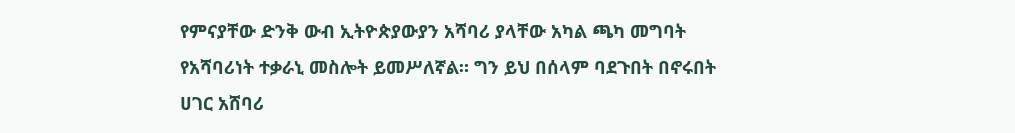የምናያቸው ድንቅ ውብ ኢትዮጵያውያን አሻባሪ ያላቸው አካል ጫካ መግባት የአሻባሪነት ተቃራኒ መስሎት ይመሥለኛል። ግን ይህ በሰላም ባደጉበት በኖሩበት ሀገር አሸባሪ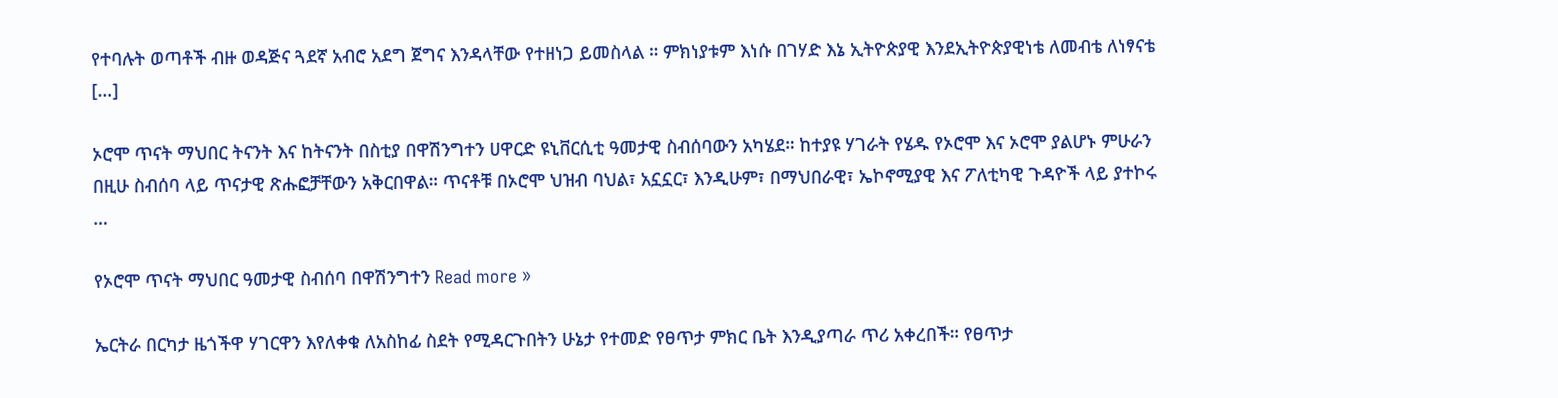የተባሉት ወጣቶች ብዙ ወዳጅና ጓደኛ አብሮ አደግ ጀግና እንዳላቸው የተዘነጋ ይመስላል ። ምክነያቱም እነሱ በገሃድ እኔ ኢትዮጵያዊ እንደኢትዮጵያዊነቴ ለመብቴ ለነፃናቴ […]

ኦሮሞ ጥናት ማህበር ትናንት እና ከትናንት በስቲያ በዋሽንግተን ሀዋርድ ዩኒቨርሲቲ ዓመታዊ ስብሰባውን አካሄደ። ከተያዩ ሃገራት የሄዱ የኦሮሞ እና ኦሮሞ ያልሆኑ ምሁራን በዚሁ ስብሰባ ላይ ጥናታዊ ጽሑፎቻቸውን አቅርበዋል። ጥናቶቹ በኦሮሞ ህዝብ ባህል፣ አኗኗር፣ እንዲሁም፣ በማህበራዊ፣ ኤኮኖሚያዊ እና ፖለቲካዊ ጉዳዮች ላይ ያተኮሩ …

የኦሮሞ ጥናት ማህበር ዓመታዊ ስብሰባ በዋሽንግተን Read more »

ኤርትራ በርካታ ዜጎችዋ ሃገርዋን እየለቀቁ ለአስከፊ ስደት የሚዳርጉበትን ሁኔታ የተመድ የፀጥታ ምክር ቤት እንዲያጣራ ጥሪ አቀረበች። የፀጥታ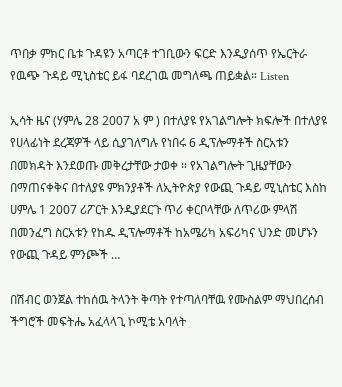ጥበቃ ምክር ቤቱ ጉዳዩን አጣርቶ ተገቢውን ፍርድ እንዲያሰጥ የኤርትራ የዉጭ ጉዳይ ሚኒስቴር ይፋ ባደረገዉ መግለጫ ጠይቋል። Listen

ኢሳት ዜና (ሃምሌ 28 2007 አ ም ) በተለያዩ የአገልግሎት ክፍሎች በተለያዩ የሀላፊነት ደረጃዎች ላይ ሲያገለግሉ የነበሩ 6 ዲፕሎማቶች ስርአቱን በመክዳት እንደወጡ መቅረታቸው ታወቀ ። የአገልግሎት ጊዜያቸውን በማጠናቀቅና በተለያዩ ምክንያቶች ለኢትዮጵያ የውጪ ጉዳይ ሚኒስቴር እስከ ሀምሌ 1 2007 ሪፖርት እንዲያደርጉ ጥሪ ቀርቦላቸው ለጥሪው ምላሽ በመንፈግ ስርአቱን የከዱ ዲፕሎማቶች ከአሜሪካ አፍሪካና ህንድ መሆኑን የውጪ ጉዳይ ምንጮች …

በሽብር ወንጀል ተከሰዉ ትላንት ቅጣት የተጣለባቸዉ የሙስልም ማህበረሰብ ችግሮች መፍትሔ አፈላላጊ ኮሚቴ አባላት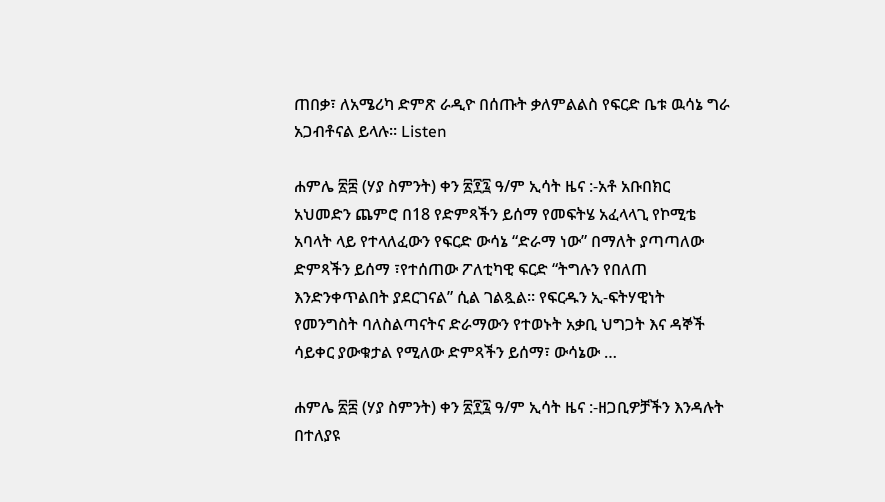ጠበቃ፣ ለአሜሪካ ድምጽ ራዲዮ በሰጡት ቃለምልልስ የፍርድ ቤቱ ዉሳኔ ግራ አጋብቶናል ይላሉ። Listen

ሐምሌ ፳፰ (ሃያ ስምንት) ቀን ፳፻፯ ዓ/ም ኢሳት ዜና :-አቶ አቡበክር አህመድን ጨምሮ በ18 የድምጻችን ይሰማ የመፍትሄ አፈላላጊ የኮሚቴ አባላት ላይ የተላለፈውን የፍርድ ውሳኔ “ድራማ ነው” በማለት ያጣጣለው ድምጻችን ይሰማ ፣የተሰጠው ፖለቲካዊ ፍርድ “ትግሉን የበለጠ እንድንቀጥልበት ያደርገናል” ሲል ገልጿል። የፍርዱን ኢ-ፍትሃዊነት የመንግስት ባለስልጣናትና ድራማውን የተወኑት አቃቢ ህግጋት እና ዳኞች ሳይቀር ያውቁታል የሚለው ድምጻችን ይሰማ፣ ውሳኔው …

ሐምሌ ፳፰ (ሃያ ስምንት) ቀን ፳፻፯ ዓ/ም ኢሳት ዜና :-ዘጋቢዎቻችን እንዳሉት በተለያዩ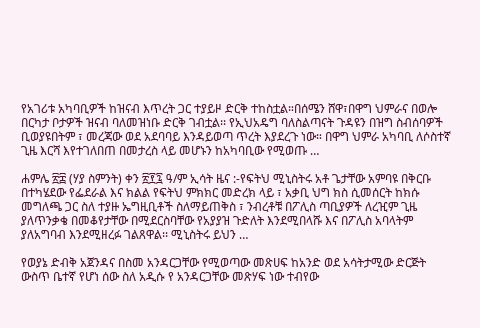የአገሪቱ አካባቢዎች ከዝናብ እጥረት ጋር ተያይዞ ድርቅ ተከስቷል።በሰሜን ሸዋ፣በዋግ ህምራና በወሎ በርካታ ቦታዎች ዝናብ ባለመዝነቡ ድርቅ ገብቷል፡፡ የኢህአዴግ ባለስልጣናት ጉዳዩን በዝግ ስብሰባዎች ቢወያዩበትም ፣ መረጃው ወደ አደባባይ እንዳይወጣ ጥረት እያደረጉ ነው። በዋግ ህምራ አካባቢ ለሶስተኛ ጊዜ እርሻ እየተገለበጠ በመታረስ ላይ መሆኑን ከአካባቢው የሚወጡ …

ሐምሌ ፳፰ (ሃያ ስምንት) ቀን ፳፻፯ ዓ/ም ኢሳት ዜና :-የፍትህ ሚኒስትሩ አቶ ጌታቸው አምባዩ በቅርቡ በተካሄደው የፌደራል እና ክልል የፍትህ ምክክር መድረክ ላይ ፣ አቃቢ ህግ ክስ ሲመሰርት ከክሱ መግለጫ ጋር ስለ ተያዙ ኤግዚቢቶች ስለማይጠቅስ ፣ ንብረቶቹ በፖሊስ ጣቢያዎች ለረዢም ጊዜ ያለጥንቃቄ በመቆየታቸው በሚደርስባቸው የአያያዝ ጉድለት እንደሚበላሹ እና በፖሊስ አባላትም ያለአግባብ እንደሚዘረፉ ገልጸዋል፡፡ ሚኒስትሩ ይህን …

የወያኔ ድብቅ አጀንዳና በስመ አንዳርጋቸው የሚወጣው መጽሀፍ ከአንድ ወደ አሳትታሚው ድርጅት ውስጥ ቤተኛ የሆነ ሰው ስለ አዲሱ የ አንዳርጋቸው መጽሃፍ ነው ተብየው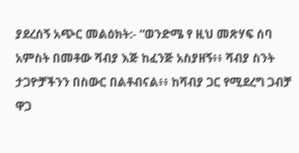ያደረሰኝ አጭር መልዕክት:- “ወንድሜ የ ዚህ መጽሃፍ ሰባ አምስት በመቶው ሻብያ እጅ ከፈንጅ አስያዘኝ፥፥ ሻብያ ስንት ታጋዮቻችንን በስውር በልቶብናል፥፥ ከሻብያ ጋር የሚደረግ ጋብቻ ዋጋ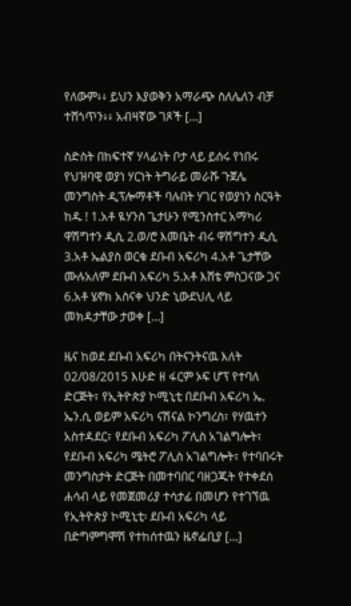የለውም፥፥ ይህን እያወቅን አማራጭ ስለሌለን ብቻ ተሸጎጥን፥፥ አብዛኛው ገጾች […]

ስድስት በከፍተኛ ሃላፊነት ቦታ ላይ ይሰሩ የነበሩ የህዝባዊ ወያነ ሃርነት ትግራይ መራሹ ጉጀሌ መንግስት ዲፕሎማቶች ባሉበት ሃገር የወያነን ስርዓት ከዱ ! 1.አቶ ዪሃንስ ጌታሁን የሚንስተር አማካሪ ዋሽግተን ዲሲ 2.ወ/ሮ እመቤት ብሩ ዋሽግተን ዲሲ 3.አቶ ኤልያስ ወርቁ ደቡብ አፍሪካ 4.አቶ ጌታቸው ሙሉአለም ደቡብ አፍሪካ 5.አቶ እሸቴ ምስጋናው ጋና 6.አቶ ሄኖክ አስናቀ ህንድ ኒውደህሊ ላይ መክዳታቸው ታወቀ […]

ዜና ከወደ ደቡብ አፍሪካ በትናንትናዉ እለት 02/08/2015 እሁድ ዘ ፋርም ኦፍ ሆፕ የተባለ ድርጅት፣ የኢትዮጵያ ኮሚኒቲ በደቡብ አፍሪካ ኤ. ኤን.ሲ ወይም አፍሪካ ናሽናል ኮንግረስ፣ የሃዉተን አስተዳደር፣ የደቡብ አፍሪካ ፖሊስ አገልግሎት፣ የደቡብ አፍሪካ ሜትሮ ፖሊስ አገልግሎት፣ የተባበሩት መንግስታት ድርጅት በመተባበር ባዘጋጁት የተቀደሰ ሐሳብ ላይ የመጀመሪያ ተሳታፊ በመሆን የተገኘዉ የኢትዮጵያ ኮሚኒቲ፡ ደቡብ አፍሪካ ላይ በድግምግሞሽ የተከሰተዉን ዜኖፌቢያ […]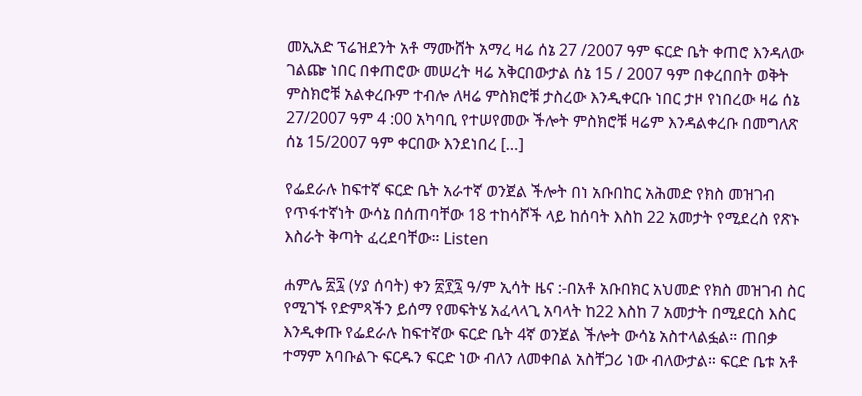መኢአድ ፕሬዝደንት አቶ ማሙሸት አማረ ዛሬ ሰኔ 27 /2007 ዓም ፍርድ ቤት ቀጠሮ እንዳለው ገልጬ ነበር በቀጠሮው መሠረት ዛሬ አቅርበውታል ሰኔ 15 / 2007 ዓም በቀረበበት ወቅት ምስክሮቹ አልቀረቡም ተብሎ ለዛሬ ምስክሮቹ ታስረው እንዲቀርቡ ነበር ታዞ የነበረው ዛሬ ሰኔ 27/2007 ዓም 4 :00 አካባቢ የተሠየመው ችሎት ምስክሮቹ ዛሬም እንዳልቀረቡ በመግለጽ ሰኔ 15/2007 ዓም ቀርበው እንደነበረ […]

የፌደራሉ ከፍተኛ ፍርድ ቤት አራተኛ ወንጀል ችሎት በነ አቡበከር አሕመድ የክስ መዝገብ የጥፋተኛነት ውሳኔ በሰጠባቸው 18 ተከሳሾች ላይ ከሰባት እስከ 22 አመታት የሚደረስ የጽኑ እስራት ቅጣት ፈረደባቸው። Listen

ሐምሌ ፳፯ (ሃያ ሰባት) ቀን ፳፻፯ ዓ/ም ኢሳት ዜና :-በአቶ አቡበክር አህመድ የክስ መዝገብ ስር የሚገኙ የድምጻችን ይሰማ የመፍትሄ አፈላላጊ አባላት ከ22 እስከ 7 አመታት በሚደርስ እስር እንዲቀጡ የፌደራሉ ከፍተኛው ፍርድ ቤት 4ኛ ወንጀል ችሎት ውሳኔ አስተላልፏል። ጠበቃ ተማም አባቡልጉ ፍርዱን ፍርድ ነው ብለን ለመቀበል አስቸጋሪ ነው ብለውታል። ፍርድ ቤቱ አቶ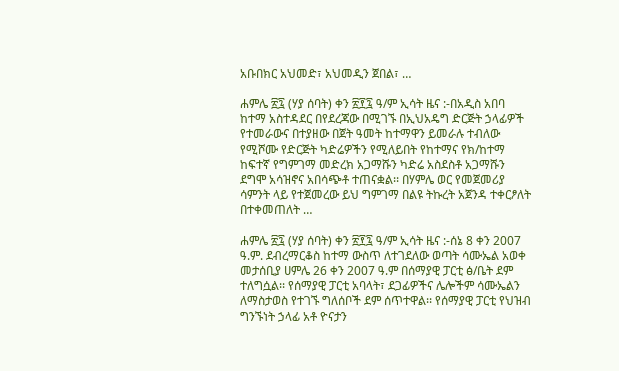አቡበክር አህመድ፣ አህመዲን ጀበል፣ …

ሐምሌ ፳፯ (ሃያ ሰባት) ቀን ፳፻፯ ዓ/ም ኢሳት ዜና :-በአዲስ አበባ ከተማ አስተዳደር በየደረጃው በሚገኙ በኢህአዴግ ድርጅት ኃላፊዎች የተመራውና በተያዘው በጀት ዓመት ከተማዋን ይመራሉ ተብለው የሚሾሙ የድርጅት ካድሬዎችን የሚለይበት የከተማና የክ/ከተማ ከፍተኛ የግምገማ መድረክ አጋማሹን ካድሬ አስደስቶ አጋማሹን ደግሞ አሳዝኖና አበሳጭቶ ተጠናቋል፡፡ በሃምሌ ወር የመጀመሪያ ሳምንት ላይ የተጀመረው ይህ ግምገማ በልዩ ትኩረት አጀንዳ ተቀርፆለት በተቀመጠለት …

ሐምሌ ፳፯ (ሃያ ሰባት) ቀን ፳፻፯ ዓ/ም ኢሳት ዜና :-ሰኔ 8 ቀን 2007 ዓ.ም. ደብረማርቆስ ከተማ ውስጥ ለተገደለው ወጣት ሳሙኤል አወቀ መታሰቢያ ሀምሌ 26 ቀን 2007 ዓ.ም በሰማያዊ ፓርቲ ፅ/ቤት ደም ተለግሷል፡፡ የሰማያዊ ፓርቲ አባላት፣ ደጋፊዎችና ሌሎችም ሳሙኤልን ለማስታወስ የተገኙ ግለሰቦች ደም ሰጥተዋል፡፡ የሰማያዊ ፓርቲ የህዝብ ግንኙነት ኃላፊ አቶ ዮናታን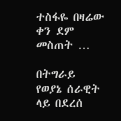ተስፋዬ በዛሬው ቀን ደም መስጠት …

በትግራይ የወያኔ ሰራዊት ላይ በደረሰ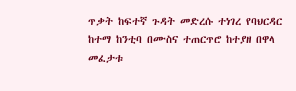ጥቃት ከፍተኛ ጉዳት መድረሱ ተነገረ የባህርዳር ከተማ ከንቲባ በሙስና ተጠርጥሮ ከተያዘ በዋላ መፈታቱ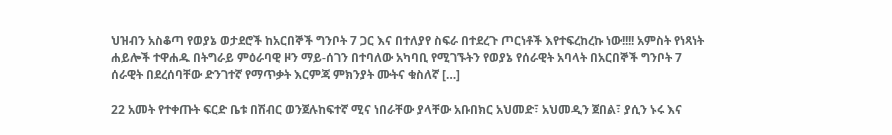ህዝብን አስቆጣ የወያኔ ወታደሮች ከአርበኞች ግንቦት 7 ጋር እና በተለያየ ስፍራ በተደረጉ ጦርነቶች እየተፍረከረኩ ነው!!!! አምስት የነጻነት ሐይሎች ተዋሐዱ በትግራይ ምዕራባዊ ዞን ማይ-ሰገን በተባለው አካባቢ የሚገኙትን የወያኔ የሰራዊት አባላት በአርበኞች ግንቦት 7  ሰራዊት በደረሰባቸው ድንገተኛ የማጥቃት እርምጃ ምክንያት ሙትና ቁስለኛ […]

22 አመት የተቀጡት ፍርድ ቤቱ በሽብር ወንጀሉከፍተኛ ሚና ነበራቸው ያላቸው አቡበክር አህመድ፣ አህመዲን ጀበል፣ ያሲን ኑሩ እና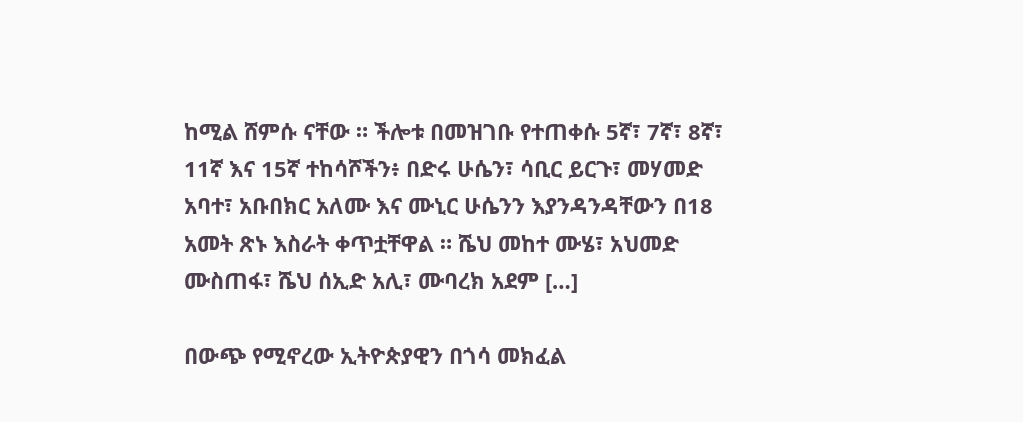ከሚል ሸምሱ ናቸው ። ችሎቱ በመዝገቡ የተጠቀሱ 5ኛ፣ 7ኛ፣ 8ኛ፣ 11ኛ እና 15ኛ ተከሳሾችን፥ በድሩ ሁሴን፣ ሳቢር ይርጉ፣ መሃመድ አባተ፣ አቡበክር አለሙ እና ሙኒር ሁሴንን እያንዳንዳቸውን በ18 አመት ጽኑ እስራት ቀጥቷቸዋል ። ሼህ መከተ ሙሄ፣ አህመድ ሙስጠፋ፣ ሼህ ሰኢድ አሊ፣ ሙባረክ አደም […]

በውጭ የሚኖረው ኢትዮጵያዊን በጎሳ መክፈል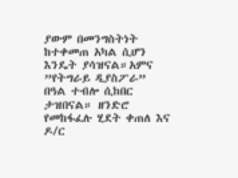ያውም በመንግስትነት ከተቀመጠ አካል ሲሆን እንዴት ያሳዝናል።አምና ”የትግራይ ዲያስፖራ” በዓል ተብሎ ሲከበር ታዝበናል። ዘንድሮ የመከፋፈሉ ሂደት ቀጠለ እና ዶ/ር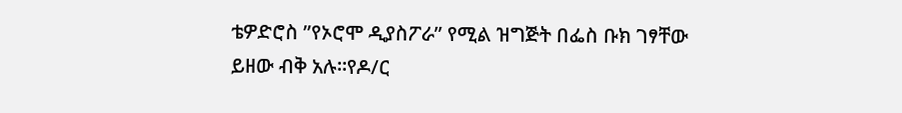ቴዎድሮስ ”የኦሮሞ ዲያስፖራ” የሚል ዝግጅት በፌስ ቡክ ገፃቸው ይዘው ብቅ አሉ።የዶ/ር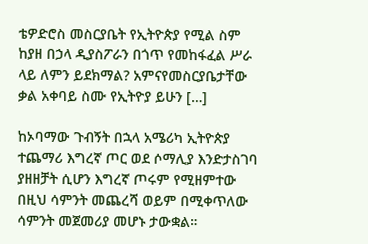ቴዎድሮስ መስርያቤት የኢትዮጵያ የሚል ስም ከያዘ በኃላ ዲያስፖራን በጎጥ የመከፋፈል ሥራ ላይ ለምን ይደክማል? አምናየመስርያቤታቸው ቃል አቀባይ ስሙ የኢትዮያ ይሁን […]

ከኦባማው ጉብኝት በኋላ አሜሪካ ኢትዮጵያ ተጨማሪ እግረኛ ጦር ወደ ሶማሊያ እንድታስገባ ያዘዘቻት ሲሆን እግረኛ ጦሩም የሚዘምተው በዚህ ሳምንት መጨረሻ ወይም በሚቀጥለው ሳምንት መጀመሪያ መሆኑ ታውቋል።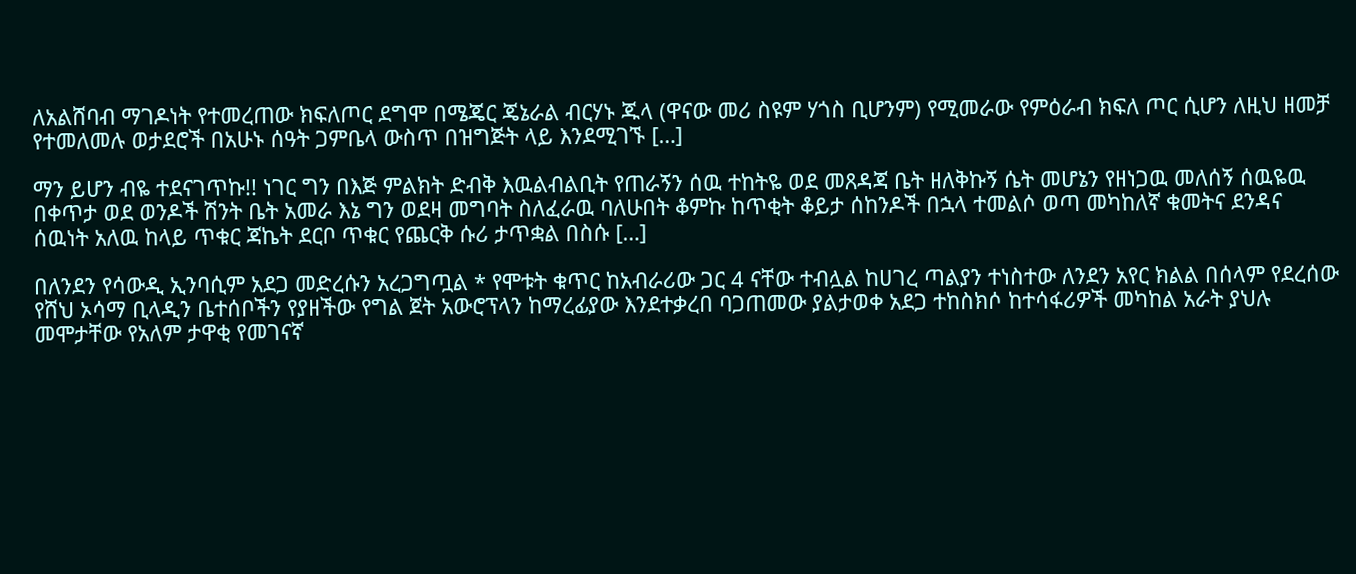ለአልሸባብ ማገዶነት የተመረጠው ክፍለጦር ደግሞ በሜጄር ጄኔራል ብርሃኑ ጁላ (ዋናው መሪ ስዩም ሃጎስ ቢሆንም) የሚመራው የምዕራብ ክፍለ ጦር ሲሆን ለዚህ ዘመቻ የተመለመሉ ወታደሮች በአሁኑ ሰዓት ጋምቤላ ውስጥ በዝግጅት ላይ እንደሚገኙ […]

ማን ይሆን ብዬ ተደናገጥኩ!! ነገር ግን በእጅ ምልክት ድብቅ እዉልብልቢት የጠራኝን ሰዉ ተከትዬ ወደ መጸዳጃ ቤት ዘለቅኩኝ ሴት መሆኔን የዘነጋዉ መለሰኝ ሰዉዬዉ በቀጥታ ወደ ወንዶች ሽንት ቤት አመራ እኔ ግን ወደዛ መግባት ስለፈራዉ ባለሁበት ቆምኩ ከጥቂት ቆይታ ሰከንዶች በኋላ ተመልሶ ወጣ መካከለኛ ቁመትና ደንዳና ሰዉነት አለዉ ከላይ ጥቁር ጃኬት ደርቦ ጥቁር የጨርቅ ሱሪ ታጥቋል በስሱ […]

በለንደን የሳውዲ ኢንባሲም አደጋ መድረሱን አረጋግጧል * የሞቱት ቁጥር ከአብራሪው ጋር 4 ናቸው ተብሏል ከሀገረ ጣልያን ተነስተው ለንደን አየር ክልል በሰላም የደረሰው የሸህ ኦሳማ ቢላዲን ቤተሰቦችን የያዘችው የግል ጀት አውሮፕላን ከማረፊያው እንደተቃረበ ባጋጠመው ያልታወቀ አደጋ ተከስክሶ ከተሳፋሪዎች መካከል አራት ያህሉ መሞታቸው የአለም ታዋቂ የመገናኛ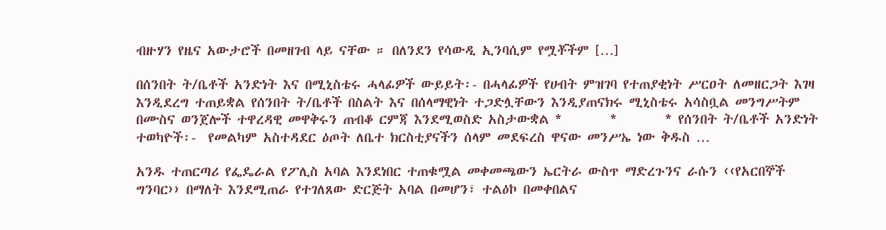ብዙሃን የዜና አውታሮች በመዘገብ ላይ ናቸው ። በለንደን የሳውዲ ኢንባሲም የሟቾችም […]

በሰንበት ት/ቤቶች አንድነት እና በሚኒስቴሩ ሓላፊዎች ውይይት፡- በሓላፊዎች የሀብት ምዝገባ የተጠያቂነት ሥርዐት ለመዘርጋት እገዛ እንዲደረግ ተጠይቋል የሰንበት ት/ቤቶች በስልት እና በሰላማዊነት ተጋድሏቸውን እንዲያጠናክሩ ሚኒስቴሩ አሳስቧል መንግሥትም በሙስና ወንጀሎች ተዋረዳዊ መዋቅሩን ጠብቆ ርምጃ እንደሚወስድ አስታውቋል *        *        * የሰንበት ት/ቤቶች አንድነት ተወካዮች፡-  የመልካም አስተዳደር ዕጦት ለቤተ ክርስቲያናችን ሰላም መደፍረስ ዋናው መንሥኤ ነው ቅዱስ …

አንዱ ተጠርጣሪ የፌዴራል የፖሊስ አባል እንደነበር ተጠቁሟል መቀመጫውን ኤርትራ ውስጥ ማድረጉንና ራሱን ‹‹የአርበኞች ግንባር›› በማለት እንደሚጠራ የተገለጸው ድርጅት አባል በመሆን፣ ተልዕኮ በመቀበልና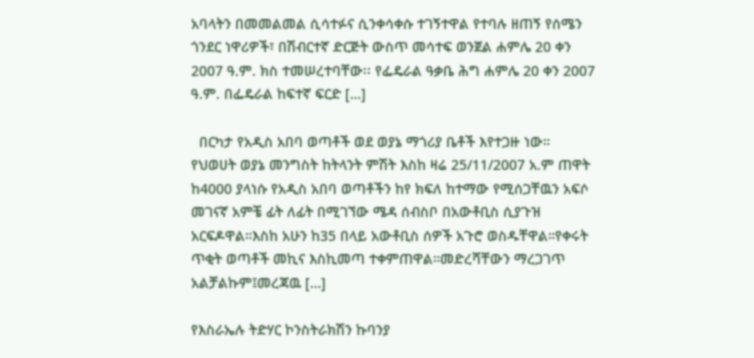አባላትን በመመልመል ሲሳተፉና ሲንቀሳቀሱ ተገኝተዋል የተባሉ ዘጠኝ የሰሜን ጎንደር ነዋሪዎች፣ በሽብርተኛ ድርጅት ውስጥ መሳተፍ ወንጀል ሐምሌ 20 ቀን 2007 ዓ.ም. ክስ ተመሠረተባቸው፡፡ የፌዴራል ዓቃቤ ሕግ ሐምሌ 20 ቀን 2007 ዓ.ም. በፌዴራል ከፍተኛ ፍርድ […]

  በርካታ የአዲስ አበባ ወጣቶች ወደ ወያኔ ማጎሪያ ቤቶች እየተጋዙ ነው። የህወሀት ወያኔ መንግስት ከትላንት ምሽት እስከ ዛሬ 25/11/2007 አ.ም ጠዋት ከ4000 ያላነሱ የአዲስ አበባ ወጣቶችን ከየ ክፍለ ከተማው የሚሰጋቸዉን አፍሶ መገናኛ አምቼ ፊት ለፊት በሚገኘው ሜዳ ሰብስቦ በአውቶቢስ ሲያጉዝ አርፍዶዋል።እስከ አሁን ከ35 በላይ አውቶቢስ ሰዎች አጉሮ ወስዱቸዋል።የቀሩት ጥቂት ወጣቶች መኪና እስኪመጣ ተቀምጠዋል።መድረሻቸውን ማረጋገጥ አልቻልኩም፤መረጃዉ […]

የእስራኤሉ ትድሃር ኮንስትራክሽን ኩባንያ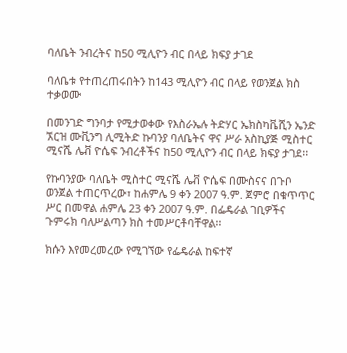ባለቤት ንብረትና ከ50 ሚሊዮን ብር በላይ ክፍያ ታገደ

ባለቤቱ የተጠረጠሩበትን ከ143 ሚሊዮን ብር በላይ የወንጀል ክስ ተቃወሙ

በመንገድ ግንባታ የሚታወቀው የእስራኤሉ ትድሃር ኤክስካቬሺን ኤንድ ኧርዝ ሙቪንግ ሊሚትድ ኩባንያ ባለቤትና ዋና ሥራ አስኪያጅ ሚስተር ሚናሼ ሌቭ ዮሴፍ ንብረቶችና ከ50 ሚሊዮን ብር በላይ ክፍያ ታገደ፡፡

የኩባንያው ባለቤት ሚስተር ሚናሼ ሌቭ ዮሴፍ በሙስናና በጉቦ ወንጀል ተጠርጥረው፣ ከሐምሌ 9 ቀን 2007 ዓ.ም. ጀምሮ በቁጥጥር ሥር በመዋል ሐምሌ 23 ቀን 2007 ዓ.ም. በፌዴራል ገቢዎችና ጉምሩክ ባለሥልጣን ክስ ተመሥርቶባቸዋል፡፡

ክሱን እየመረመረው የሚገኘው የፌዴራል ከፍተኛ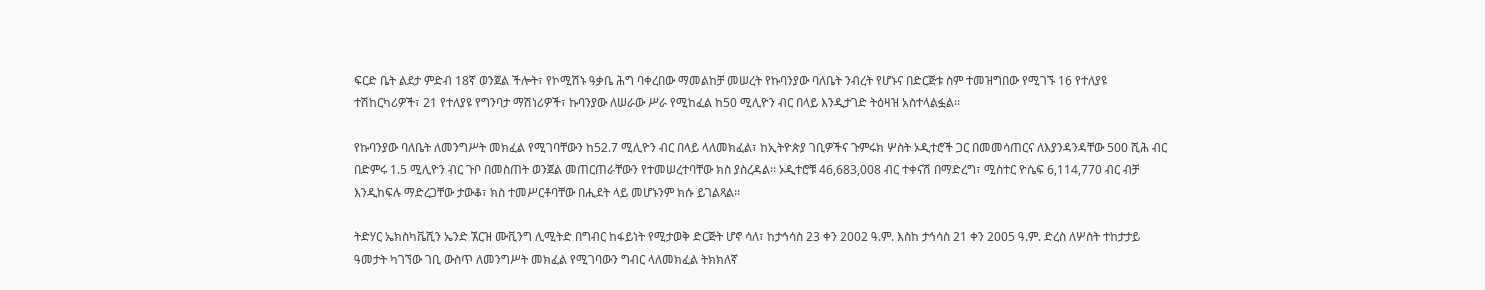ፍርድ ቤት ልደታ ምድብ 18ኛ ወንጀል ችሎት፣ የኮሚሽኑ ዓቃቤ ሕግ ባቀረበው ማመልከቻ መሠረት የኩባንያው ባለቤት ንብረት የሆኑና በድርጅቱ ስም ተመዝግበው የሚገኙ 16 የተለያዩ ተሽከርካሪዎች፣ 21 የተለያዩ የግንባታ ማሽነሪዎች፣ ኩባንያው ለሠራው ሥራ የሚከፈል ከ50 ሚሊዮን ብር በላይ እንዲታገድ ትዕዛዝ አስተላልፏል፡፡

የኩባንያው ባለቤት ለመንግሥት መክፈል የሚገባቸውን ከ52.7 ሚሊዮን ብር በላይ ላለመክፈል፣ ከኢትዮጵያ ገቢዎችና ጉምሩክ ሦስት ኦዲተሮች ጋር በመመሳጠርና ለእያንዳንዳቸው 500 ሺሕ ብር በድምሩ 1.5 ሚሊዮን ብር ጉቦ በመስጠት ወንጀል መጠርጠራቸውን የተመሠረተባቸው ክስ ያስረዳል፡፡ ኦዲተሮቹ 46,683,008 ብር ተቀናሽ በማድረግ፣ ሚስተር ዮሴፍ 6,114,770 ብር ብቻ እንዲከፍሉ ማድረጋቸው ታውቆ፣ ክስ ተመሥርቶባቸው በሒደት ላይ መሆኑንም ክሱ ይገልጻል፡፡

ትድሃር ኤክስካቬሺን ኤንድ ኧርዝ ሙቪንግ ሊሚትድ በግብር ከፋይነት የሚታወቅ ድርጅት ሆኖ ሳለ፣ ከታኅሳስ 23 ቀን 2002 ዓ.ም. እስከ ታኅሳስ 21 ቀን 2005 ዓ.ም. ድረስ ለሦስት ተከታታይ ዓመታት ካገኘው ገቢ ውስጥ ለመንግሥት መክፈል የሚገባውን ግብር ላለመክፈል ትክክለኛ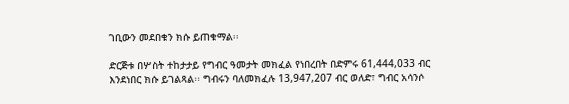ገቢውን መደበቁን ክሱ ይጠቁማል፡፡

ድርጅቱ በሦስት ተከታታይ የግብር ዓመታት መክፈል የነበረበት በድምሩ 61,444,033 ብር እንደነበር ክሱ ይገልጻል፡፡ ግብሩን ባለመክፈሉ 13,947,207 ብር ወለድ፣ ግብር አሳንሶ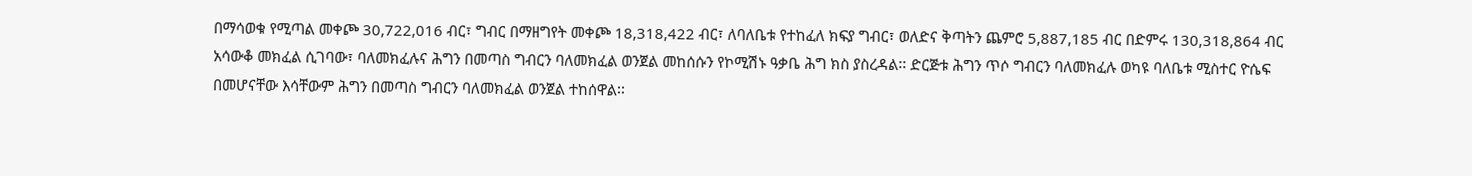በማሳወቁ የሚጣል መቀጮ 30,722,016 ብር፣ ግብር በማዘግየት መቀጮ 18,318,422 ብር፣ ለባለቤቱ የተከፈለ ክፍያ ግብር፣ ወለድና ቅጣትን ጨምሮ 5,887,185 ብር በድምሩ 130,318,864 ብር አሳውቆ መክፈል ሲገባው፣ ባለመክፈሉና ሕግን በመጣስ ግብርን ባለመክፈል ወንጀል መከሰሱን የኮሚሽኑ ዓቃቤ ሕግ ክስ ያስረዳል፡፡ ድርጅቱ ሕግን ጥሶ ግብርን ባለመክፈሉ ወካዩ ባለቤቱ ሚስተር ዮሴፍ በመሆናቸው እሳቸውም ሕግን በመጣስ ግብርን ባለመክፈል ወንጀል ተከሰዋል፡፡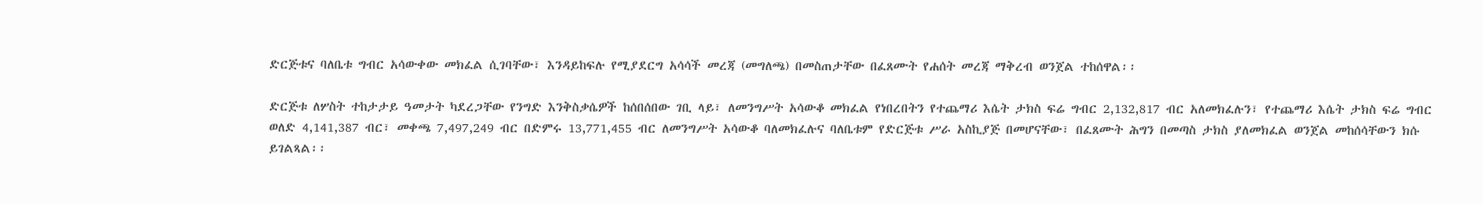ድርጅቱና ባለቤቱ ግብር አሳውቀው መክፈል ሲገባቸው፣ እንዳይከፍሉ የሚያደርግ አሳሳች መረጃ (መግለጫ) በመስጠታቸው በፈጸሙት የሐሰት መረጃ ማቅረብ ወንጀል ተከሰዋል፡፡

ድርጅቱ ለሦስት ተከታታይ ዓመታት ካደረጋቸው የንግድ እንቅስቃሴዎች ከሰበሰበው ገቢ ላይ፣ ለመንግሥት አሳውቆ መክፈል የነበረበትን የተጨማሪ እሴት ታክስ ፍሬ ግብር 2,132,817 ብር አለመክፈሉን፣ የተጨማሪ እሴት ታክስ ፍሬ ግብር ወለድ 4,141,387 ብር፣ መቀጫ 7,497,249 ብር በድምሩ 13,771,455 ብር ለመንግሥት አሳውቆ ባለመክፈሉና ባለቤቱም የድርጅቱ ሥራ አስኪያጅ በመሆናቸው፣ በፈጸሙት ሕግን በመጣስ ታክስ ያለመክፈል ወንጀል መከሰሳቸውን ክሱ ይገልጻል፡፡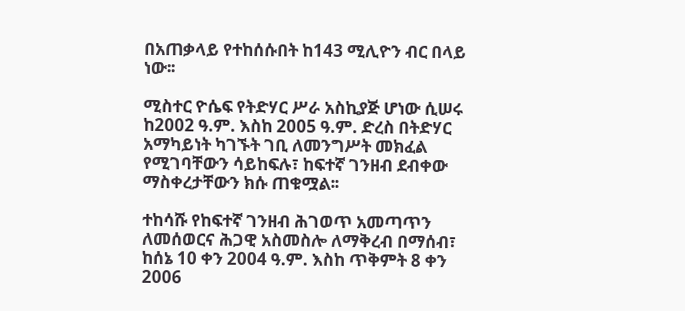በአጠቃላይ የተከሰሱበት ከ143 ሚሊዮን ብር በላይ ነው፡፡

ሚስተር ዮሴፍ የትድሃር ሥራ አስኪያጅ ሆነው ሲሠሩ ከ2002 ዓ.ም. እስከ 2005 ዓ.ም. ድረስ በትድሃር አማካይነት ካገኙት ገቢ ለመንግሥት መክፈል የሚገባቸውን ሳይከፍሉ፣ ከፍተኛ ገንዘብ ደብቀው ማስቀረታቸውን ክሱ ጠቁሟል፡፡

ተከሳሹ የከፍተኛ ገንዘብ ሕገወጥ አመጣጥን ለመሰወርና ሕጋዊ አስመስሎ ለማቅረብ በማሰብ፣ ከሰኔ 10 ቀን 2004 ዓ.ም. እስከ ጥቅምት 8 ቀን 2006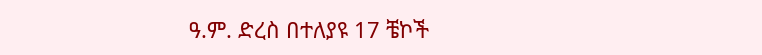ዓ.ም. ድረስ በተለያዩ 17 ቼኮች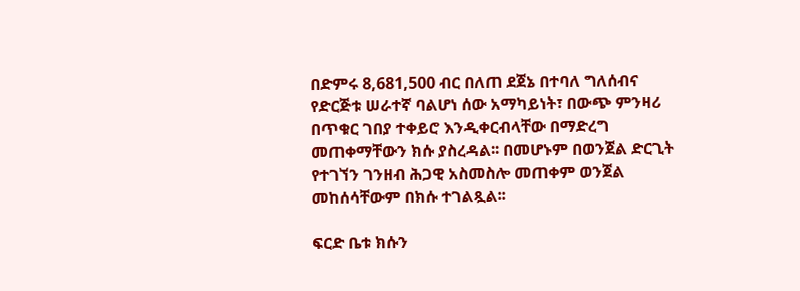በድምሩ 8,681,500 ብር በለጠ ደጀኔ በተባለ ግለሰብና የድርጅቱ ሠራተኛ ባልሆነ ሰው አማካይነት፣ በውጭ ምንዛሪ በጥቁር ገበያ ተቀይሮ እንዲቀርብላቸው በማድረግ መጠቀማቸውን ክሱ ያስረዳል፡፡ በመሆኑም በወንጀል ድርጊት የተገኘን ገንዘብ ሕጋዊ አስመስሎ መጠቀም ወንጀል መከሰሳቸውም በክሱ ተገልጿል፡፡

ፍርድ ቤቱ ክሱን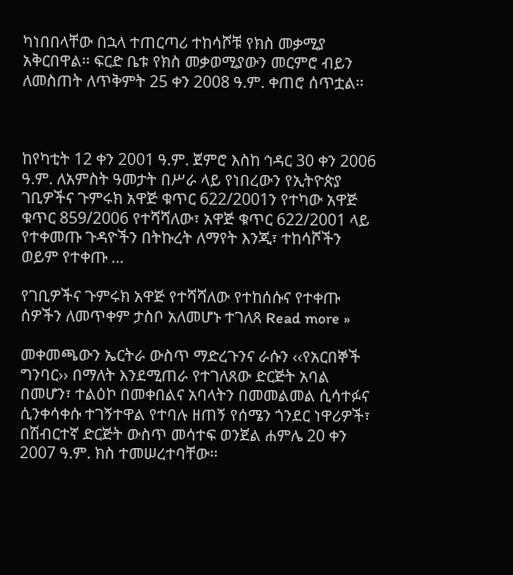ካነበበላቸው በኋላ ተጠርጣሪ ተከሳሾቹ የክስ መቃሚያ አቅርበዋል፡፡ ፍርድ ቤቱ የክስ መቃወሚያውን መርምሮ ብይን ለመስጠት ለጥቅምት 25 ቀን 2008 ዓ.ም. ቀጠሮ ሰጥቷል፡፡



ከየካቲት 12 ቀን 2001 ዓ.ም. ጀምሮ እስከ ኅዳር 30 ቀን 2006 ዓ.ም. ለአምስት ዓመታት በሥራ ላይ የነበረውን የኢትዮጵያ ገቢዎችና ጉምሩክ አዋጅ ቁጥር 622/2001ን የተካው አዋጅ ቁጥር 859/2006 የተሻሻለው፣ አዋጅ ቁጥር 622/2001 ላይ የተቀመጡ ጉዳዮችን በትኩረት ለማየት እንጂ፣ ተከሳሾችን ወይም የተቀጡ …

የገቢዎችና ጉምሩክ አዋጅ የተሻሻለው የተከሰሱና የተቀጡ ሰዎችን ለመጥቀም ታስቦ አለመሆኑ ተገለጸ Read more »

መቀመጫውን ኤርትራ ውስጥ ማድረጉንና ራሱን ‹‹የአርበኞች ግንባር›› በማለት እንደሚጠራ የተገለጸው ድርጅት አባል በመሆን፣ ተልዕኮ በመቀበልና አባላትን በመመልመል ሲሳተፉና ሲንቀሳቀሱ ተገኝተዋል የተባሉ ዘጠኝ የሰሜን ጎንደር ነዋሪዎች፣ በሽብርተኛ ድርጅት ውስጥ መሳተፍ ወንጀል ሐምሌ 20 ቀን 2007 ዓ.ም. ክስ ተመሠረተባቸው፡፡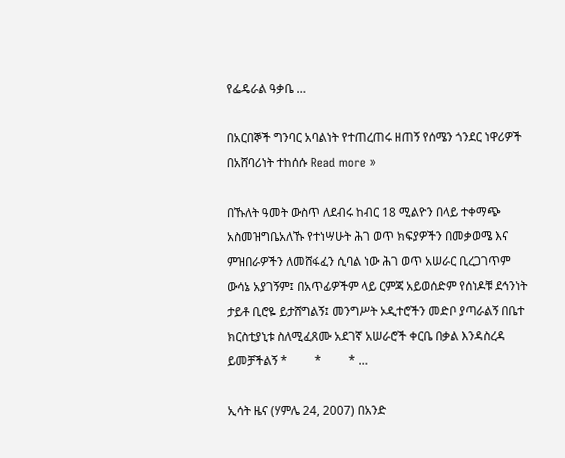የፌዴራል ዓቃቤ …

በአርበኞች ግንባር አባልነት የተጠረጠሩ ዘጠኝ የሰሜን ጎንደር ነዋሪዎች በአሸባሪነት ተከሰሱ Read more »

በኹለት ዓመት ውስጥ ለደብሩ ከብር 18 ሚልዮን በላይ ተቀማጭ አስመዝግቤአለኹ የተነሣሁት ሕገ ወጥ ክፍያዎችን በመቃወሜ እና ምዝበራዎችን ለመሸፋፈን ሲባል ነው ሕገ ወጥ አሠራር ቢረጋገጥም ውሳኔ አያገኝም፤ በአጥፊዎችም ላይ ርምጃ አይወሰድም የሰነዶቹ ደኅንነት ታይቶ ቢሮዬ ይታሸግልኝ፤ መንግሥት ኦዲተሮችን መድቦ ያጣራልኝ በቤተ ክርስቲያኒቱ ስለሚፈጸሙ አደገኛ አሠራሮች ቀርቤ በቃል እንዳስረዳ ይመቻችልኝ *         *         * …

ኢሳት ዜና (ሃምሌ 24, 2007) በአንድ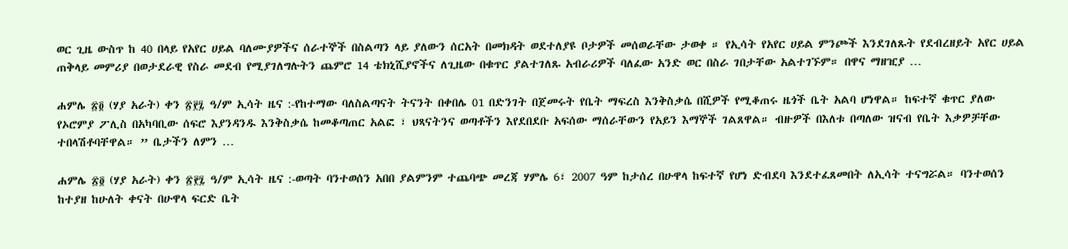ወር ጊዜ ውስጥ ከ 40 በላይ የአየር ሀይል ባለሙያዎችና ሰራተኞች በስልጣን ላይ ያለውን ሰርአት በመክዳት ወደተለያዩ ቦታዎች መሰወራቸው ታወቀ ። የኢሳት የአየር ሀይል ምንጮች እንደገለጹት የደብረዘይት አየር ሀይል ጠቅላይ መምሪያ በወታደራዊ የስራ መደብ የሚያገለግሉትን ጨምሮ 14 ቴክኒሺያኖችና ለጊዜው በቁጥር ያልተገለጹ አብራሪዎች ባለፈው አንድ ወር በስራ ገበታቸው አልተገኙም። በዋና ማዘዢያ …

ሐምሌ ፳፬ (ሃያ አራት) ቀን ፳፻፯ ዓ/ም ኢሳት ዜና :-የከተማው ባለስልጣናት ትናንት በቀበሌ 01 በድንገት በጀመሩት የቤት ማፍረስ እንቅስቃሴ በሺዎች የሚቆጠሩ ዜጎች ቤት አልባ ሆነዋል። ከፍተኛ ቁጥር ያለው የኦሮምያ ፖሊስ በአካባቢው ሰፍሮ እያንዳንዱ እንቅስቃሴ ከመቆጣጠር አልፎ ፣ ህጻናትንና ወጣቶችን እየደበደቡ አፍሰው ማሰራቸውን የአይን እማኞች ገልጸዋል። ብዙዎች በእለቱ በጣለው ዝናብ የቤት እቃዎቻቸው ተበላሽቶባቸዋል። ” ቤታችን ለምን …

ሐምሌ ፳፬ (ሃያ አራት) ቀን ፳፻፯ ዓ/ም ኢሳት ዜና :-ወጣት ባንተወሰን አበበ ያልምንም ተጨባጭ መረጃ ሃምሌ 6፣ 2007 ዓም ከታሰረ በሁዋላ ከፍተኛ የሆነ ድብደባ እንደተፈጸመበት ለኢሳት ተናግሯል። ባንተወሰን ከተያዘ ከሁለት ቀናት በሁዋላ ፍርድ ቤት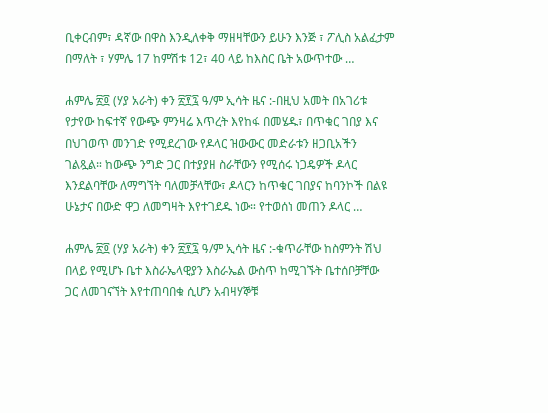ቢቀርብም፣ ዳኛው በዋስ እንዲለቀቅ ማዘዛቸውን ይሁን እንጅ ፣ ፖሊስ አልፈታም በማለት ፣ ሃምሌ 17 ከምሽቱ 12፣ 40 ላይ ከእስር ቤት አውጥተው …

ሐምሌ ፳፬ (ሃያ አራት) ቀን ፳፻፯ ዓ/ም ኢሳት ዜና :-በዚህ አመት በአገሪቱ የታየው ከፍተኛ የውጭ ምንዛሬ እጥረት እየከፋ በመሄዱ፣ በጥቁር ገበያ እና በህገወጥ መንገድ የሚደረገው የዶላር ዝውውር መድራቱን ዘጋቢአችን ገልጿል። ከውጭ ንግድ ጋር በተያያዘ ስራቸውን የሚሰሩ ነጋዴዎች ዶላር እንደልባቸው ለማግኘት ባለመቻላቸው፣ ዶላርን ከጥቁር ገበያና ከባንኮች በልዩ ሁኔታና በውድ ዋጋ ለመግዛት እየተገደዱ ነው። የተወሰነ መጠን ዶላር …

ሐምሌ ፳፬ (ሃያ አራት) ቀን ፳፻፯ ዓ/ም ኢሳት ዜና :-ቁጥራቸው ከስምንት ሽህ በላይ የሚሆኑ ቤተ እስራኤላዊያን እስራኤል ውስጥ ከሚገኙት ቤተሰቦቻቸው ጋር ለመገናኘት እየተጠባበቁ ሲሆን አብዛሃኞቹ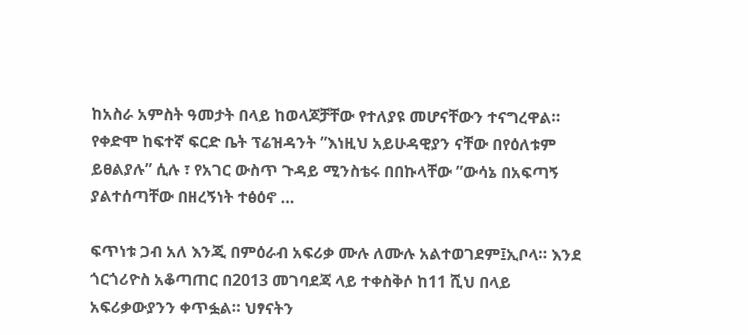ከአስራ አምስት ዓመታት በላይ ከወላጆቻቸው የተለያዩ መሆናቸውን ተናግረዋል። የቀድሞ ከፍተኛ ፍርድ ቤት ፕሬዝዳንት ”እነዚህ አይሁዳዊያን ናቸው በየዕለቱም ይፀልያሉ” ሲሉ ፣ የአገር ውስጥ ጉዳይ ሚንስቴሩ በበኩላቸው ”ውሳኔ በአፍጣኝ ያልተሰጣቸው በዘረኝነት ተፅዕኖ …

ፍጥነቱ ጋብ አለ እንጂ በምዕራብ አፍሪቃ ሙሉ ለሙሉ አልተወገደም፤ኢቦላ። እንደ ጎርጎሪዮስ አቆጣጠር በ2013 መገባደጃ ላይ ተቀስቅሶ ከ11 ሺህ በላይ አፍሪቃውያንን ቀጥፏል። ህፃናትን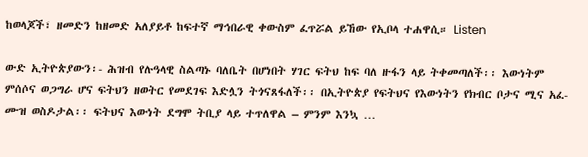ከወላጆች፣ ዘመድን ከዘመድ አለያይቶ ከፍተኛ ማኅበራዊ ቀውስም ፈጥሯል ይኸው የኢቦላ ተሐዋሲ። Listen

ውድ ኢትዮጵያውን፡- ሕዝብ የሉዓላዊ ስልጣኑ ባለቤት በሆነበት ሃገር ፍትህ ከፍ ባለ ዙፋን ላይ ትቀመጣለች፡፡ እውነትም ምሰሶና ወጋግራ ሆና ፍትህን ዘወትር የመደገፍ እድሏን ትጎናጸፋለች፡፡ በኢትዮጵያ የፍትህና የእውነትን የክብር ቦታና ሚና አፈ-ሙዝ ወስዶታል፡፡ ፍትህና እውነት ደግሞ ትቢያ ላይ ተጥለዋል – ምንም እንኳ …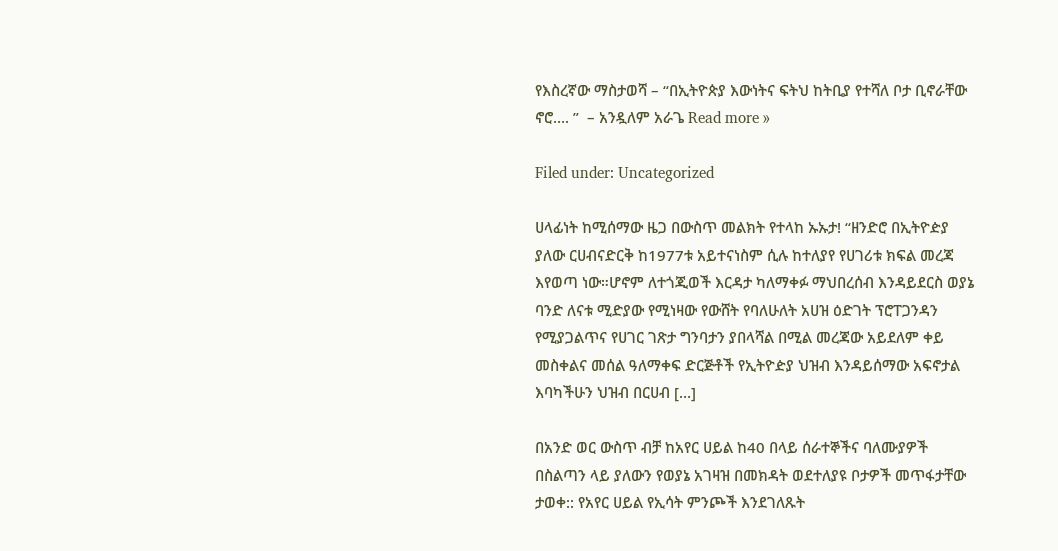የእስረኛው ማስታወሻ – “በኢትዮጵያ እውነትና ፍትህ ከትቢያ የተሻለ ቦታ ቢኖራቸው ኖሮ…. ”  – አንዷለም አራጌ Read more »

Filed under: Uncategorized

ሀላፊነት ከሚሰማው ዜጋ በውስጥ መልክት የተላከ ኡኡታ! “ዘንድሮ በኢትዮዽያ ያለው ርሀብናድርቅ ከ1977ቱ አይተናነስም ሲሉ ከተለያየ የሀገሪቱ ክፍል መረጃ እየወጣ ነው።ሆኖም ለተጎጂወች እርዳታ ካለማቀፉ ማህበረሰብ እንዳይደርስ ወያኔ ባንድ ለናቱ ሚድያው የሚነዛው የውሸት የባለሁለት አሀዝ ዕድገት ፕሮፐጋንዳን የሚያጋልጥና የሀገር ገጽታ ግንባታን ያበላሻል በሚል መረጃው አይደለም ቀይ መስቀልና መሰል ዓለማቀፍ ድርጅቶች የኢትዮዽያ ህዝብ እንዳይሰማው አፍኖታል እባካችሁን ህዝብ በርሀብ […]

በአንድ ወር ውስጥ ብቻ ከአየር ሀይል ከ40 በላይ ሰራተኞችና ባለሙያዎች በስልጣን ላይ ያለውን የወያኔ አገዛዝ በመክዳት ወደተለያዩ ቦታዎች መጥፋታቸው ታወቀ:: የአየር ሀይል የኢሳት ምንጮች እንደገለጹት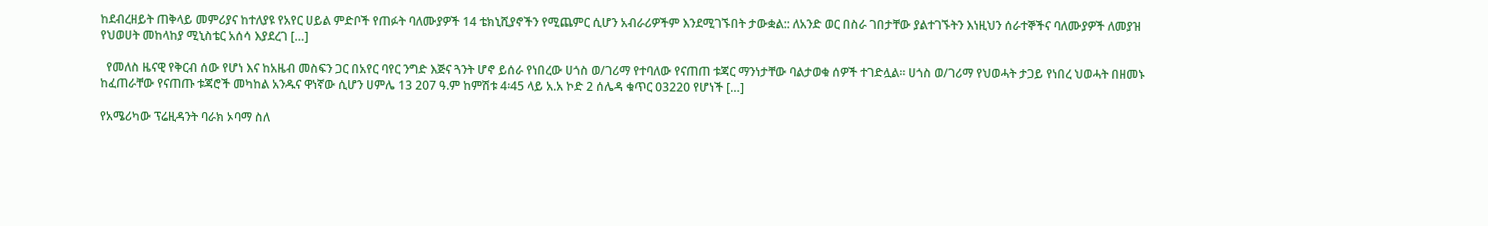ከደብረዘይት ጠቅላይ መምሪያና ከተለያዩ የአየር ሀይል ምድቦች የጠፉት ባለሙያዎች 14 ቴክኒሺያኖችን የሚጨምር ሲሆን አብራሪዎችም እንደሚገኙበት ታውቋል:: ለአንድ ወር በስራ ገበታቸው ያልተገኙትን እነዚህን ሰራተኞችና ባለሙያዎች ለመያዝ የህወሀት መከላከያ ሚኒስቴር አሰሳ እያደረገ […]

  የመለስ ዜናዊ የቅርብ ሰው የሆነ እና ከአዜብ መስፍን ጋር በአየር ባየር ንግድ እጅና ጓንት ሆኖ ይሰራ የነበረው ሀጎስ ወ/ገሪማ የተባለው የናጠጠ ቱጃር ማንነታቸው ባልታወቁ ሰዎች ተገድሏል፡፡ ሀጎስ ወ/ገሪማ የህወሓት ታጋይ የነበረ ህወሓት በዘመኑ ከፈጠራቸው የናጠጡ ቱጃሮች መካከል አንዱና ዋነኛው ሲሆን ሀምሌ 13 207 ዓ.ም ከምሽቱ 4፡45 ላይ አ.አ ኮድ 2 ሰሌዳ ቁጥር 03220 የሆነች […]

የአሜሪካው ፕሬዚዳንት ባራክ ኦባማ ስለ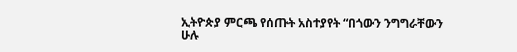ኢትዮጵያ ምርጫ የሰጡት አስተያየት “በጎውን ንግግራቸውን ሁሉ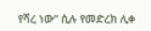የሻረ ነው” ሲሉ የመድረክ ሊቀ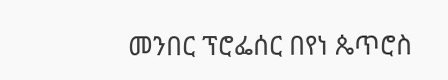መንበር ፕሮፌሰር በየነ ጴጥሮስ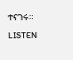ተናገሩ። LISTEN